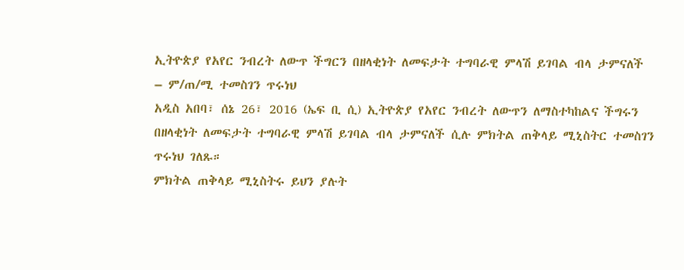ኢትዮጵያ የአየር ንብረት ለውጥ ችግርን በዘላቂነት ለመፍታት ተግባራዊ ምላሽ ይገባል ብላ ታምናለች – ም/ጠ/ሚ ተመስገን ጥሩነህ
አዲስ አበባ፣ ሰኔ 26፣ 2016 (ኤፍ ቢ ሲ) ኢትዮጵያ የአየር ንብረት ለውጥን ለማስተካከልና ችግሩን በዘላቂነት ለመፍታት ተግባራዊ ምላሽ ይገባል ብላ ታምናለች ሲሉ ምክትል ጠቅላይ ሚኒስትር ተመስገን ጥሩነህ ገለጹ።
ምክትል ጠቅላይ ሚኒስትሩ ይህን ያሉት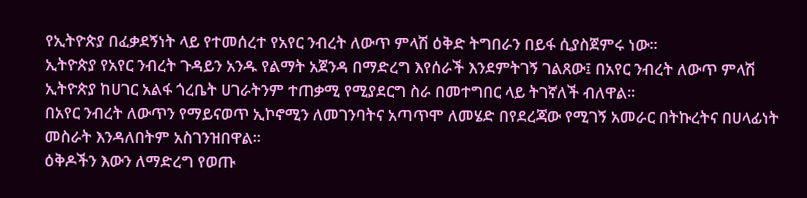የኢትዮጵያ በፈቃደኝነት ላይ የተመሰረተ የአየር ንብረት ለውጥ ምላሽ ዕቅድ ትግበራን በይፋ ሲያስጀምሩ ነው።
ኢትዮጵያ የአየር ንብረት ጉዳይን አንዱ የልማት አጀንዳ በማድረግ እየሰራች እንደምትገኝ ገልጸው፤ በአየር ንብረት ለውጥ ምላሽ ኢትዮጵያ ከሀገር አልፋ ጎረቤት ሀገራትንም ተጠቃሚ የሚያደርግ ስራ በመተግበር ላይ ትገኛለች ብለዋል፡፡
በአየር ንብረት ለውጥን የማይናወጥ ኢኮኖሚን ለመገንባትና አጣጥሞ ለመሄድ በየደረጃው የሚገኝ አመራር በትኩረትና በሀላፊነት መስራት እንዳለበትም አስገንዝበዋል።
ዕቅዶችን እውን ለማድረግ የወጡ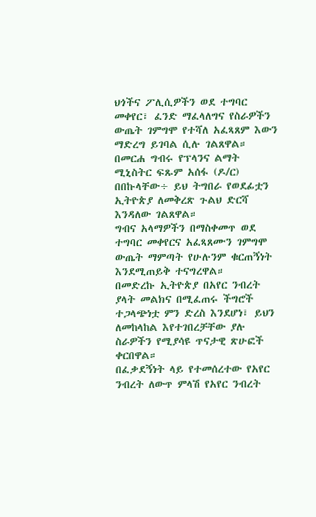ህጎችና ፖሊሲዎችን ወደ ተግባር መቀየር፣ ፈንድ ማፈላለግና የስራዎችን ውጤት ገምግሞ የተሻለ አፈጻጸም እውን ማድረግ ይገባል ሲሉ ገልጸዋል።
በመርሐ ግብሩ የፕላንና ልማት ሚኒስትር ፍጹም አሰፋ (ዶ/ር) በበኩላቸው÷ ይህ ትግበራ የወደፊቷን ኢትዮጵያ ለመቅረጽ ጉልህ ድርሻ እንዳለው ገልጸዋል።
ግብና አላማዎችን በማስቀመጥ ወደ ተግባር መቀየርና አፈጻጸሙን ገምግሞ ውጤት ማምጣት የሁሉንም ቁርጠኝነት እንደሚጠይቅ ተናግረዋል።
በመድረኩ ኢትዮጵያ በአየር ንብረት ያላት መልክና በሚፈጠሩ ችግሮች ተጋላጭነቷ ምን ድረስ እንደሆነ፣ ይህን ለመከላከል እየተገበረቻቸው ያሉ ስራዎችን የሚያሳዩ ጥናታዊ ጽሁፎች ቀርበዋል።
በፈቃደኝነት ላይ የተመሰረተው የአየር ንብረት ለውጥ ምላሽ የአየር ንብረት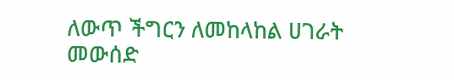ለውጥ ችግርን ለመከላከል ሀገራት መውሰድ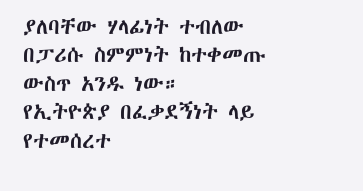ያለባቸው ሃላፊነት ተብለው በፓሪሱ ስምምነት ከተቀመጡ ውስጥ አንዱ ነው።
የኢትዮጵያ በፈቃደኝነት ላይ የተመሰረተ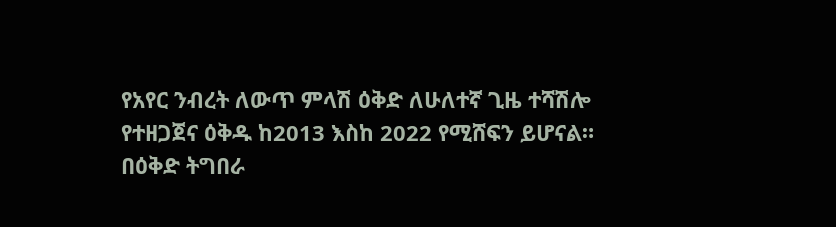የአየር ንብረት ለውጥ ምላሽ ዕቅድ ለሁለተኛ ጊዜ ተሻሽሎ የተዘጋጀና ዕቅዱ ከ2013 እስከ 2022 የሚሸፍን ይሆናል።
በዕቅድ ትግበራ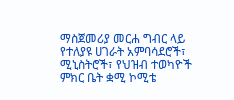ማስጀመሪያ መርሐ ግብር ላይ የተለያዩ ሀገራት አምባሳደሮች፣ ሚኒስትሮች፣ የህዝብ ተወካዮች ምክር ቤት ቋሚ ኮሚቴ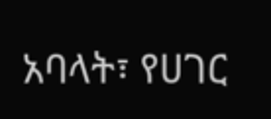አባላት፣ የሀገር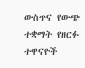ውስጥና የውጭ ተቋማት የዘርፉ ተዋናዮች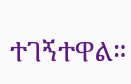ተገኝተዋል።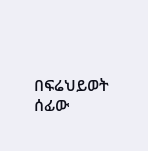በፍሬህይወት ሰፊው